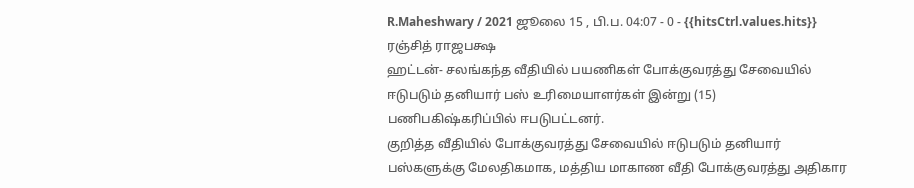R.Maheshwary / 2021 ஜூலை 15 , பி.ப. 04:07 - 0 - {{hitsCtrl.values.hits}}
ரஞ்சித் ராஜபக்ஷ
ஹட்டன்- சலங்கந்த வீதியில் பயணிகள் போக்குவரத்து சேவையில் ஈடுபடும் தனியார் பஸ் உரிமையாளர்கள் இன்று (15) பணிபகிஷ்கரிப்பில் ஈபடுபட்டனர்.
குறித்த வீதியில் போக்குவரத்து சேவையில் ஈடுபடும் தனியார் பஸ்களுக்கு மேலதிகமாக, மத்திய மாகாண வீதி போக்குவரத்து அதிகார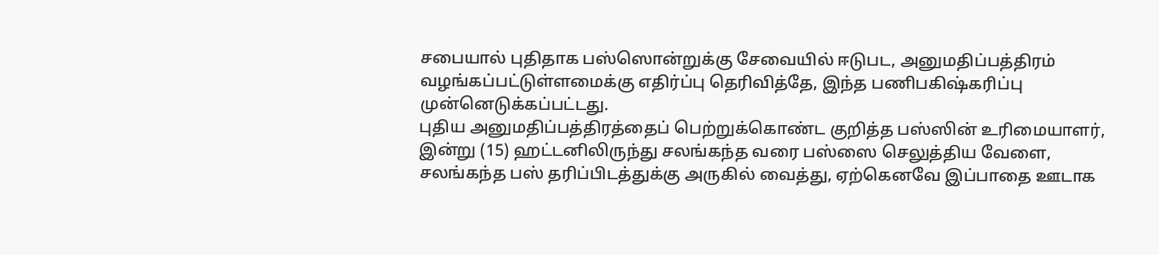சபையால் புதிதாக பஸ்ஸொன்றுக்கு சேவையில் ஈடுபட, அனுமதிப்பத்திரம் வழங்கப்பட்டுள்ளமைக்கு எதிர்ப்பு தெரிவித்தே, இந்த பணிபகிஷ்கரிப்பு முன்னெடுக்கப்பட்டது.
புதிய அனுமதிப்பத்திரத்தைப் பெற்றுக்கொண்ட குறித்த பஸ்ஸின் உரிமையாளர், இன்று (15) ஹட்டனிலிருந்து சலங்கந்த வரை பஸ்ஸை செலுத்திய வேளை, சலங்கந்த பஸ் தரிப்பிடத்துக்கு அருகில் வைத்து, ஏற்கெனவே இப்பாதை ஊடாக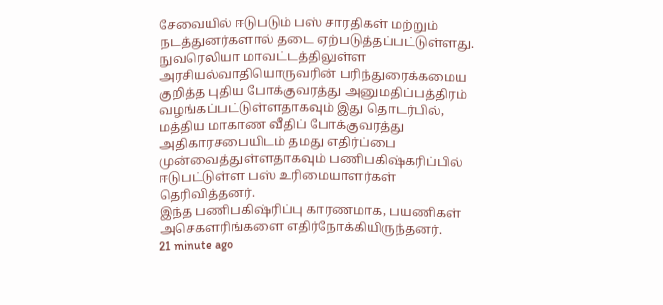சேவையில் ஈடுபடும் பஸ் சாரதிகள் மற்றும் நடத்துனர்களால் தடை ஏற்படுத்தப்பட்டுள்ளது.
நுவரெலியா மாவட்டத்திலுள்ள அரசியல்வாதியொருவரின் பரிந்துரைக்கமைய குறித்த புதிய போக்குவரத்து அனுமதிப்பத்திரம் வழங்கப்பட்டுள்ளதாகவும் இது தொடர்பில், மத்திய மாகாண வீதிப் போக்குவரத்து அதிகாரசபையிடம் தமது எதிர்ப்பை முன்வைத்துள்ளதாகவும் பணிபகிஷ்கரிப்பில் ஈடுபட்டுள்ள பஸ் உரிமையாளர்கள் தெரிவித்தனர்.
இந்த பணிபகிஷ்ரிப்பு காரணமாக, பயணிகள் அசெகளரிங்களை எதிர்நோக்கியிருந்தனர்.
21 minute ago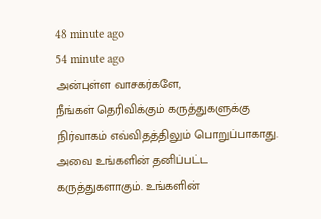48 minute ago
54 minute ago
அன்புள்ள வாசகர்களே,
நீங்கள் தெரிவிக்கும் கருத்துகளுக்கு நிர்வாகம் எவ்விதத்திலும் பொறுப்பாகாது. அவை உங்களின் தனிப்பட்ட கருத்துகளாகும். உங்களின்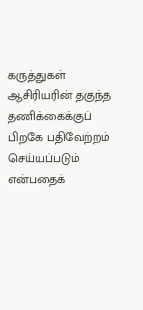கருத்துகள் ஆசிரியரின் தகுந்த தணிக்கைக்குப் பிறகே பதிவேற்றம் செய்யப்படும் என்பதைக்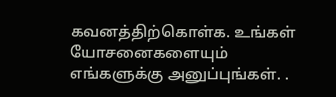கவனத்திற்கொள்க. உங்கள் யோசனைகளையும் எங்களுக்கு அனுப்புங்கள். .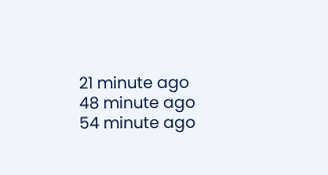21 minute ago
48 minute ago
54 minute ago